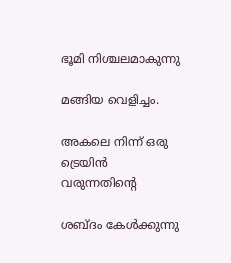ഭൂമി നിശ്ചലമാകുന്നു

മങ്ങിയ വെളിച്ചം.

അകലെ നിന്ന് ഒരു ട്രെയിൻ വരുന്നതിന്റെ

ശബ്ദം കേൾക്കുന്നു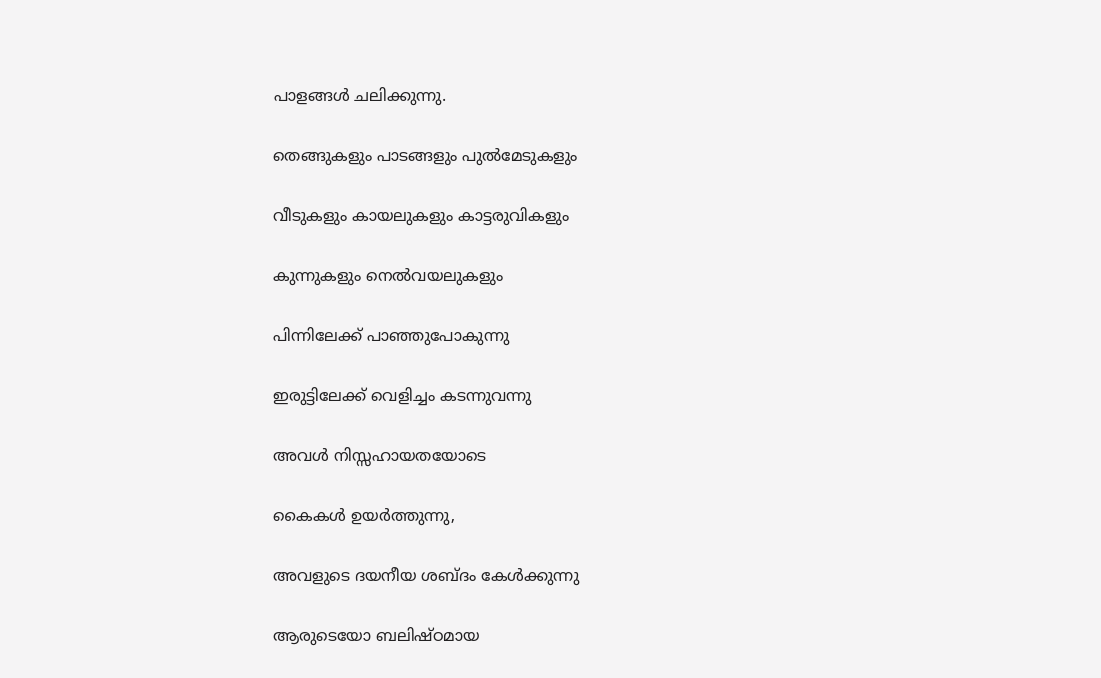പാളങ്ങൾ ചലിക്കുന്നു.

തെങ്ങുകളും പാടങ്ങളും പുൽമേടുകളും

വീടുകളും കായലുകളും കാട്ടരുവികളും

കുന്നുകളും നെൽവയലുകളും

പിന്നിലേക്ക് പാഞ്ഞുപോകുന്നു

ഇരുട്ടിലേക്ക് വെളിച്ചം കടന്നുവന്നു

അവൾ നിസ്സഹായതയോടെ

കൈകൾ ഉയർത്തുന്നു,

അവളുടെ ദയനീയ ശബ്ദം കേൾക്കുന്നു

ആരുടെയോ ബലിഷ്‌ഠമായ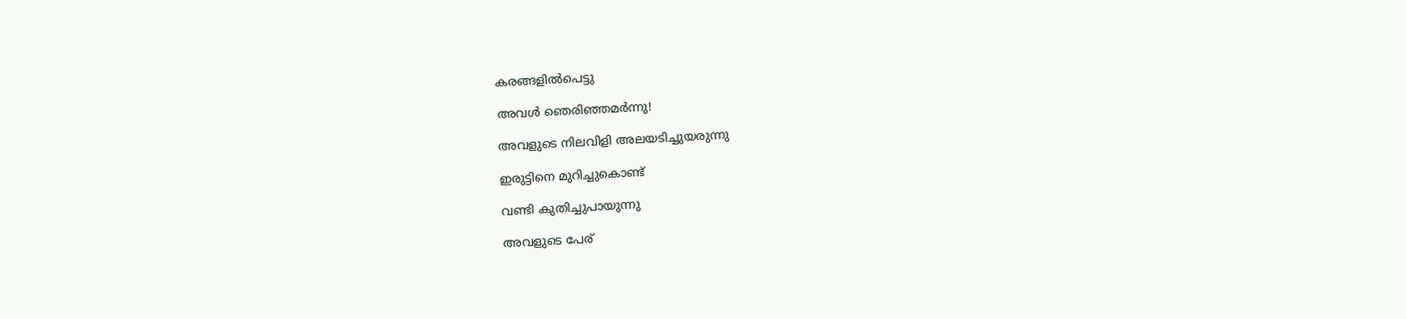കരങ്ങളിൽപെട്ടു

അവൾ ഞെരിഞ്ഞമർന്നു!

അവളുടെ നിലവിളി അലയടിച്ചുയരുന്നു

ഇരുട്ടിനെ മുറിച്ചുകൊണ്ട്

വണ്ടി കുതിച്ചുപായുന്നു

അവളുടെ പേര്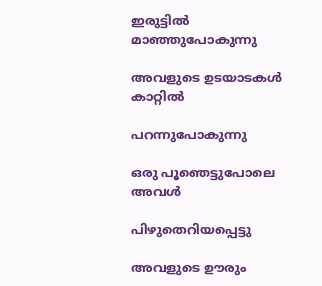ഇരുട്ടിൽ മാഞ്ഞുപോകുന്നു

അവളുടെ ഉടയാടകൾ കാറ്റിൽ

പറന്നുപോകുന്നു

ഒരു പൂഞെട്ടുപോലെ അവൾ

പിഴുതെറിയപ്പെട്ടു

അവളുടെ ഊരും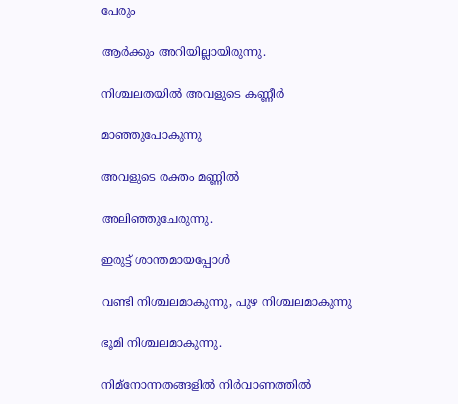പേരും

ആർക്കും അറിയില്ലായിരുന്നു.

നിശ്ചലതയിൽ അവളുടെ കണ്ണീർ

മാഞ്ഞുപോകുന്നു

അവളുടെ രക്തം മണ്ണിൽ

അലിഞ്ഞുചേരുന്നു.

ഇരുട്ട് ശാന്തമായപ്പോൾ

വണ്ടി നിശ്ചലമാകുന്നു, പുഴ നിശ്ചലമാകുന്നു

ഭൂമി നിശ്ചലമാകുന്നു.

നിമ്നോന്നതങ്ങളിൽ നിർവാണത്തിൽ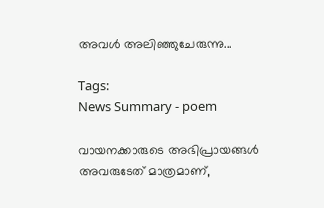അവൾ അലിഞ്ഞുചേരുന്നു...

Tags:
News Summary - poem

വായനക്കാരുടെ അഭിപ്രായങ്ങള്‍ അവരുടേത് മാത്രമാണ്,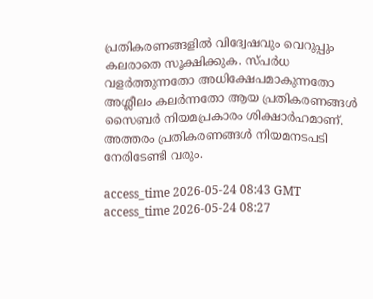പ്രതികരണങ്ങളിൽ വിദ്വേഷവും വെറുപ്പും കലരാതെ സൂക്ഷിക്കുക. സ്പർധ വളർത്തുന്നതോ അധിക്ഷേപമാകുന്നതോ അശ്ലീലം കലർന്നതോ ആയ പ്രതികരണങ്ങൾ സൈബർ നിയമപ്രകാരം ശിക്ഷാർഹമാണ്. അത്തരം പ്രതികരണങ്ങൾ നിയമനടപടി നേരിടേണ്ടി വരും.

access_time 2026-05-24 08:43 GMT
access_time 2026-05-24 08:27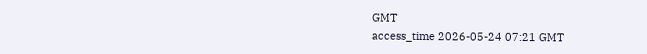GMT
access_time 2026-05-24 07:21 GMT